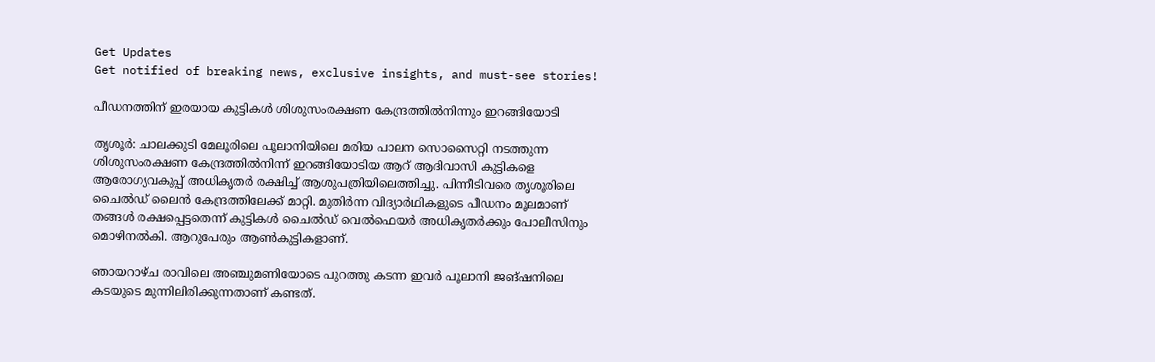Get Updates
Get notified of breaking news, exclusive insights, and must-see stories!

പീഡനത്തിന് ഇരയായ കുട്ടികള്‍ ശിശുസംരക്ഷണ കേന്ദ്രത്തില്‍നിന്നും ഇറങ്ങിയോടി

തൃശൂര്‍: ചാലക്കുടി മേലൂരിലെ പൂലാനിയിലെ മരിയ പാലന സൊസൈറ്റി നടത്തുന്ന ശിശുസംരക്ഷണ കേന്ദ്രത്തില്‍നിന്ന് ഇറങ്ങിയോടിയ ആറ് ആദിവാസി കുട്ടികളെ ആരോഗ്യവകുപ്പ് അധികൃതര്‍ രക്ഷിച്ച് ആശുപത്രിയിലെത്തിച്ചു. പിന്നീടിവരെ തൃശൂരിലെ ചൈല്‍ഡ് ലൈന്‍ കേന്ദ്രത്തിലേക്ക് മാറ്റി. മുതിര്‍ന്ന വിദ്യാര്‍ഥികളുടെ പീഡനം മൂലമാണ് തങ്ങള്‍ രക്ഷപ്പെട്ടതെന്ന് കുട്ടികള്‍ ചൈല്‍ഡ് വെല്‍ഫെയര്‍ അധികൃതര്‍ക്കും പോലീസിനും മൊഴിനല്‍കി. ആറുപേരും ആണ്‍കുട്ടികളാണ്.

ഞായറാഴ്ച രാവിലെ അഞ്ചുമണിയോടെ പുറത്തു കടന്ന ഇവര്‍ പൂലാനി ജങ്ഷനിലെ കടയുടെ മുന്നിലിരിക്കുന്നതാണ് കണ്ടത്.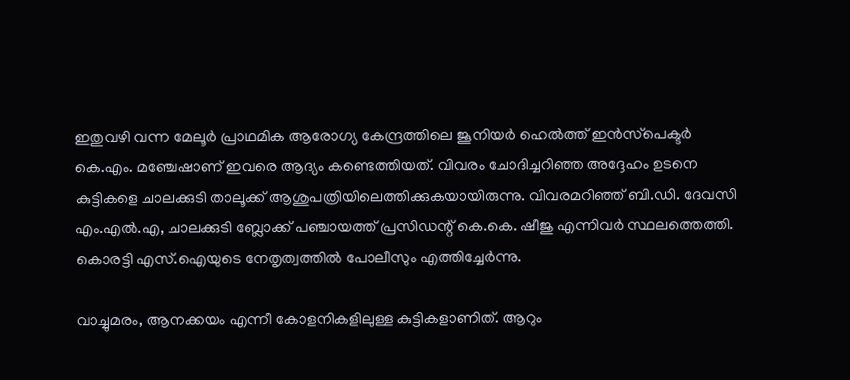ഇതുവഴി വന്ന മേലൂര്‍ പ്രാഥമിക ആരോഗ്യ കേന്ദ്രത്തിലെ ജൂനിയര്‍ ഹെല്‍ത്ത് ഇന്‍സ്‌പെക്ടര്‍ കെ.എം. മഞ്ചേഷാണ് ഇവരെ ആദ്യം കണ്ടെത്തിയത്. വിവരം ചോദിച്ചറിഞ്ഞ അദ്ദേഹം ഉടനെ കുട്ടികളെ ചാലക്കുടി താലൂക്ക് ആശുപത്രിയിലെത്തിക്കുകയായിരുന്നു. വിവരമറിഞ്ഞ് ബി.ഡി. ദേവസി എം.എല്‍.എ, ചാലക്കുടി ബ്ലോക്ക് പഞ്ചായത്ത് പ്രസിഡന്റ് കെ.കെ. ഷീജു എന്നിവര്‍ സ്ഥലത്തെത്തി. കൊരട്ടി എസ്.ഐയുടെ നേതൃത്വത്തില്‍ പോലീസും എത്തിച്ചേര്‍ന്നു.

വാച്ചുമരം, ആനക്കയം എന്നീ കോളനികളിലുള്ള കുട്ടികളാണിത്. ആറും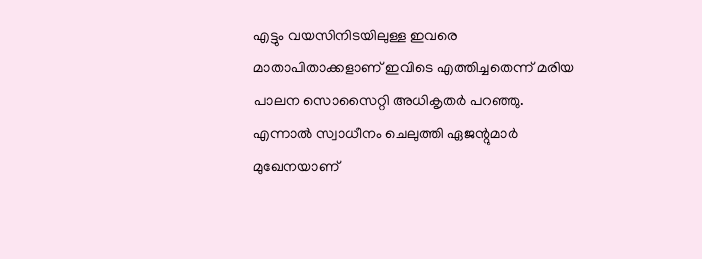എട്ടും വയസിനിടയിലുള്ള ഇവരെ മാതാപിതാക്കളാണ് ഇവിടെ എത്തിച്ചതെന്ന് മരിയ പാലന സൊസൈറ്റി അധികൃതര്‍ പറഞ്ഞു. എന്നാല്‍ സ്വാധീനം ചെലുത്തി ഏജന്റുമാര്‍ മുഖേനയാണ്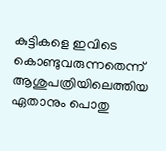കുട്ടികളെ ഇവിടെ കൊണ്ടുവരുന്നതെന്ന് ആശുപത്രിയിലെത്തിയ ഏതാനും പൊതു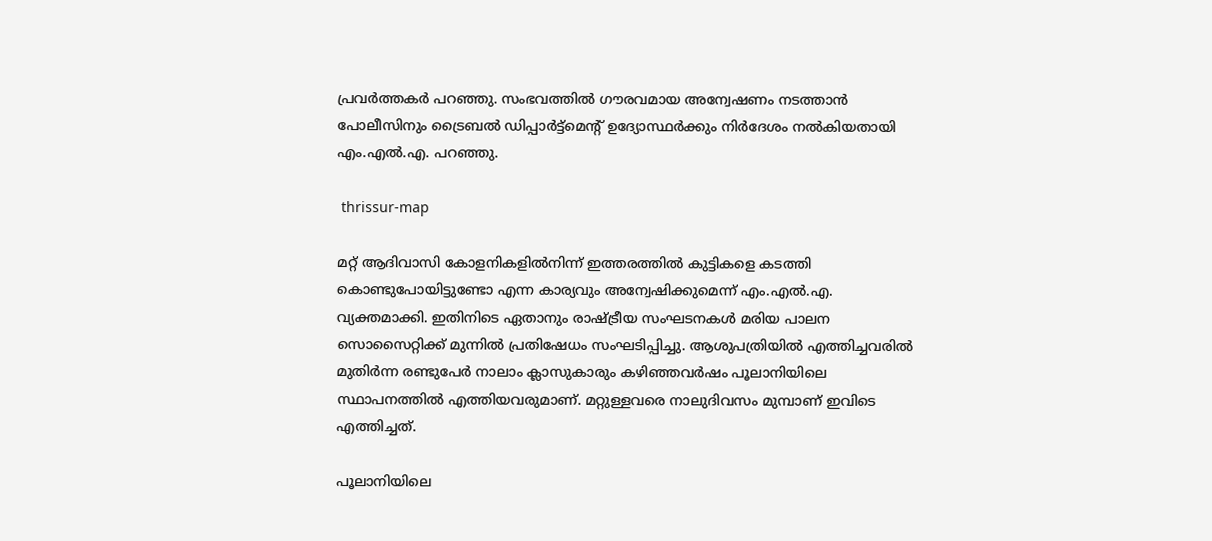പ്രവര്‍ത്തകര്‍ പറഞ്ഞു. സംഭവത്തില്‍ ഗൗരവമായ അന്വേഷണം നടത്താന്‍ പോലീസിനും ട്രൈബല്‍ ഡിപ്പാര്‍ട്ട്‌മെന്റ് ഉദ്യോസ്ഥര്‍ക്കും നിര്‍ദേശം നല്‍കിയതായി എം.എല്‍.എ. പറഞ്ഞു.

 thrissur-map

മറ്റ് ആദിവാസി കോളനികളില്‍നിന്ന് ഇത്തരത്തില്‍ കുട്ടികളെ കടത്തി കൊണ്ടുപോയിട്ടുണ്ടോ എന്ന കാര്യവും അന്വേഷിക്കുമെന്ന് എം.എല്‍.എ. വ്യക്തമാക്കി. ഇതിനിടെ ഏതാനും രാഷ്ട്രീയ സംഘടനകള്‍ മരിയ പാലന സൊസൈറ്റിക്ക് മുന്നില്‍ പ്രതിഷേധം സംഘടിപ്പിച്ചു. ആശുപത്രിയില്‍ എത്തിച്ചവരില്‍ മുതിര്‍ന്ന രണ്ടുപേര്‍ നാലാം ക്ലാസുകാരും കഴിഞ്ഞവര്‍ഷം പൂലാനിയിലെ സ്ഥാപനത്തില്‍ എത്തിയവരുമാണ്. മറ്റുള്ളവരെ നാലുദിവസം മുമ്പാണ് ഇവിടെ എത്തിച്ചത്.

പൂലാനിയിലെ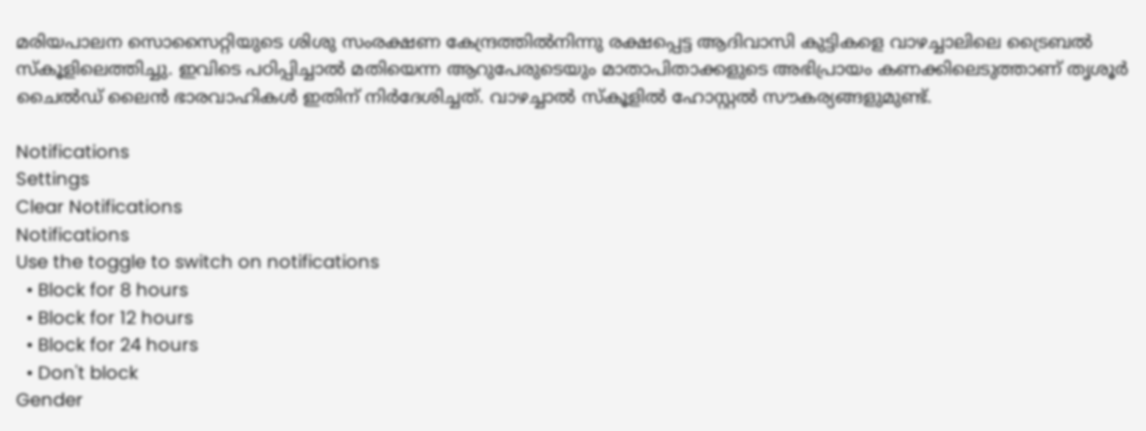മരിയപാലന സൊസൈറ്റിയുടെ ശിശു സംരക്ഷണ കേന്ദ്രത്തില്‍നിന്നു രക്ഷപ്പെട്ട ആദിവാസി കുട്ടികളെ വാഴച്ചാലിലെ ട്രൈബല്‍ സ്‌കൂളിലെത്തിച്ചു. ഇവിടെ പഠിപ്പിച്ചാല്‍ മതിയെന്ന ആറുപേരുടെയും മാതാപിതാക്കളുടെ അഭിപ്രായം കണക്കിലെടുത്താണ് തൃശൂര്‍ ചൈല്‍ഡ് ലൈന്‍ ഭാരവാഹികള്‍ ഇതിന് നിര്‍ദേശിച്ചത്. വാഴച്ചാല്‍ സ്‌കൂളില്‍ ഹോസ്റ്റല്‍ സൗകര്യങ്ങളുമുണ്ട്.

Notifications
Settings
Clear Notifications
Notifications
Use the toggle to switch on notifications
  • Block for 8 hours
  • Block for 12 hours
  • Block for 24 hours
  • Don't block
Gender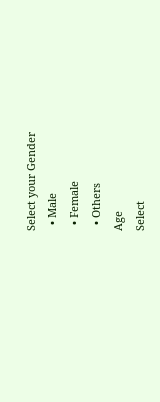Select your Gender
  • Male
  • Female
  • Others
Age
Select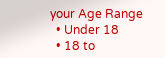your Age Range
  • Under 18
  • 18 to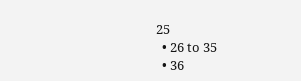25
  • 26 to 35
  • 36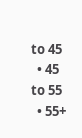to 45
  • 45 to 55
  • 55+